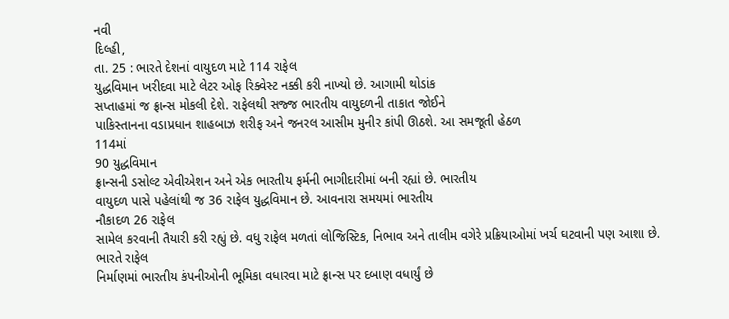નવી
દિલ્હી,
તા. 25 : ભારતે દેશનાં વાયુદળ માટે 114 રાફેલ
યુદ્ધવિમાન ખરીદવા માટે લેટર ઓફ રિક્વેસ્ટ નક્કી કરી નાખ્યો છે. આગામી થોડાંક
સપ્તાહમાં જ ફ્રાન્સ મોકલી દેશે. રાફેલથી સજ્જ ભારતીય વાયુદળની તાકાત જોઈને
પાકિસ્તાનના વડાપ્રધાન શાહબાઝ શરીફ અને જનરલ આસીમ મુનીર કાંપી ઊઠશે. આ સમજૂતી હેઠળ
114માં
90 યુદ્ધવિમાન
ફ્રાન્સની ડસોલ્ટ એવીએશન અને એક ભારતીય ફર્મની ભાગીદારીમાં બની રહ્યાં છે. ભારતીય
વાયુદળ પાસે પહેલાંથી જ 36 રાફેલ યુદ્ધવિમાન છે. આવનારા સમયમાં ભારતીય
નૌકાદળ 26 રાફેલ
સામેલ કરવાની તૈયારી કરી રહ્યું છે. વધુ રાફેલ મળતાં લોજિસ્ટિક, નિભાવ અને તાલીમ વગેરે પ્રક્રિયાઓમાં ખર્ચ ઘટવાની પણ આશા છે. ભારતે રાફેલ
નિર્માણમાં ભારતીય કંપનીઓની ભૂમિકા વધારવા માટે ફ્રાન્સ પર દબાણ વધાર્યું છે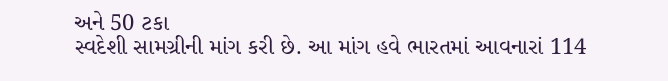અને 50 ટકા
સ્વદેશી સામગ્રીની માંગ કરી છે. આ માંગ હવે ભારતમાં આવનારાં 114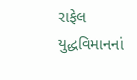રાફેલ
યુદ્ધવિમાનનાં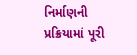નિર્માણની પ્રક્રિયામાં પૂરી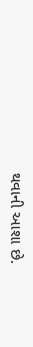થવાની આશા છે.